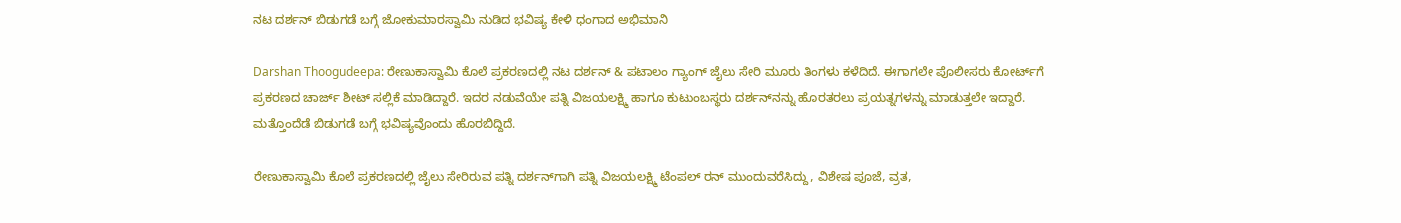ನಟ ದರ್ಶನ್‌ ಬಿಡುಗಡೆ ಬಗ್ಗೆ ಜೋಕುಮಾರಸ್ವಾಮಿ ನುಡಿದ ಭವಿಷ್ಯ ಕೇಳಿ ಧಂಗಾದ ಅಭಿಮಾನಿ

Darshan Thoogudeepa: ರೇಣುಕಾಸ್ವಾಮಿ ಕೊಲೆ ಪ್ರಕರಣದಲ್ಲಿ ನಟ ದರ್ಶನ್‌ & ಪಟಾಲಂ ಗ್ಯಾಂಗ್‌ ಜೈಲು ಸೇರಿ ಮೂರು ತಿಂಗಳು ಕಳೆದಿದೆ. ಈಗಾಗಲೇ ಪೊಲೀಸರು ಕೋರ್ಟ್‌ಗೆ ಪ್ರಕರಣದ ಚಾರ್ಜ್‌ ಶೀಟ್‌ ಸಲ್ಲಿಕೆ ಮಾಡಿದ್ದಾರೆ. ಇದರ ನಡುವೆಯೇ ಪತ್ನಿ ವಿಜಯಲಕ್ಷ್ಮಿ ಹಾಗೂ ಕುಟುಂಬಸ್ಥರು ದರ್ಶನ್‌ನನ್ನು ಹೊರತರಲು ಪ್ರಯತ್ನಗಳನ್ನು ಮಾಡುತ್ತಲೇ ಇದ್ದಾರೆ. ಮತ್ತೊಂದೆಡೆ ಬಿಡುಗಡೆ ಬಗ್ಗೆ ಭವಿಷ್ಯವೊಂದು ಹೊರಬಿದ್ದಿದೆ.

ರೇಣುಕಾಸ್ವಾಮಿ ಕೊಲೆ ಪ್ರಕರಣದಲ್ಲಿ ಜೈಲು ಸೇರಿರುವ ಪತ್ನಿ ದರ್ಶನ್‌ಗಾಗಿ ಪತ್ನಿ ವಿಜಯಲಕ್ಷ್ಮಿ ಟೆಂಪಲ್‌ ರನ್‌ ಮುಂದುವರೆಸಿದ್ದು, ವಿಶೇಷ ಪೂಜೆ, ವ್ರತ,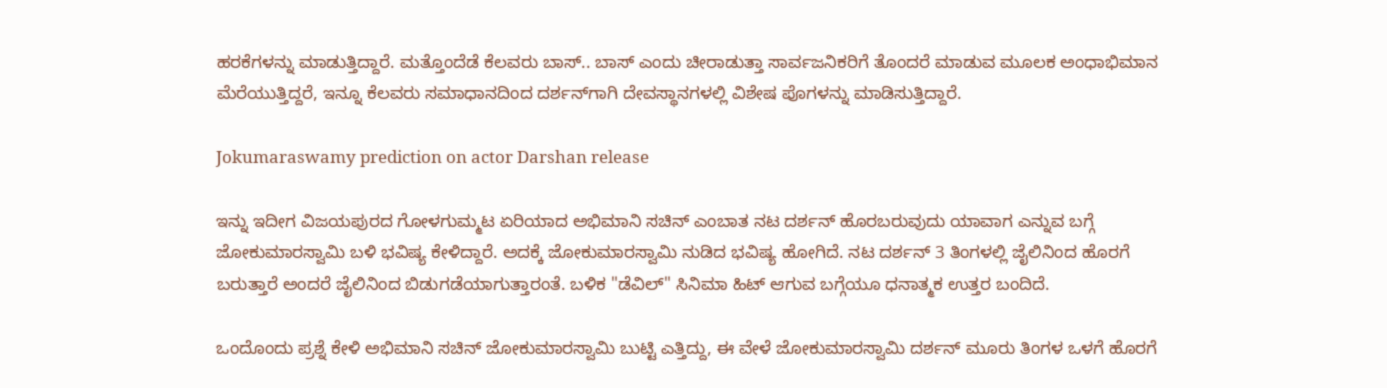ಹರಕೆಗಳನ್ನು ಮಾಡುತ್ತಿದ್ದಾರೆ. ಮತ್ತೊಂದೆಡೆ ಕೆಲವರು ಬಾಸ್‌.. ಬಾಸ್‌ ಎಂದು ಚೀರಾಡುತ್ತಾ ಸಾರ್ವಜನಿಕರಿಗೆ ತೊಂದರೆ ಮಾಡುವ ಮೂಲಕ ಅಂಧಾಭಿಮಾನ ಮೆರೆಯುತ್ತಿದ್ದರೆ, ಇನ್ನೂ ಕೆಲವರು ಸಮಾಧಾನದಿಂದ ದರ್ಶನ್‌ಗಾಗಿ ದೇವಸ್ಥಾನಗಳಲ್ಲಿ ವಿಶೇಷ ಪೊಗಳನ್ನು ಮಾಡಿಸುತ್ತಿದ್ದಾರೆ.

Jokumaraswamy prediction on actor Darshan release

ಇನ್ನು ಇದೀಗ ವಿಜಯಪುರದ ಗೋಳಗುಮ್ಮಟ ಏರಿಯಾದ ಅಭಿಮಾನಿ ಸಚಿನ್ ಎಂಬಾತ ನಟ ದರ್ಶನ್ ಹೊರಬರುವುದು ಯಾವಾಗ ಎನ್ನುವ ಬಗ್ಗೆ ಜೋಕುಮಾರಸ್ವಾಮಿ ಬಳಿ ಭವಿಷ್ಯ ಕೇಳಿದ್ದಾರೆ. ಅದಕ್ಕೆ ಜೋಕುಮಾರಸ್ವಾಮಿ ನುಡಿದ ಭವಿಷ್ಯ ಹೋಗಿದೆ. ನಟ ದರ್ಶನ್‌ 3 ತಿಂಗಳಲ್ಲಿ ಜೈಲಿನಿಂದ ಹೊರಗೆ ಬರುತ್ತಾರೆ ಅಂದರೆ ಜೈಲಿನಿಂದ ಬಿಡುಗಡೆಯಾಗುತ್ತಾರಂತೆ. ಬಳಿಕ "ಡೆವಿಲ್" ಸಿನಿಮಾ ಹಿಟ್ ಆಗುವ ಬಗ್ಗೆಯೂ ಧನಾತ್ಮಕ ಉತ್ತರ ಬಂದಿದೆ.

ಒಂದೊಂದು ಪ್ರಶ್ನೆ ಕೇಳಿ ಅಭಿಮಾನಿ ಸಚಿನ್ ಜೋಕುಮಾರಸ್ವಾಮಿ ಬುಟ್ಟಿ ಎತ್ತಿದ್ದು, ಈ ವೇಳೆ ಜೋಕುಮಾರಸ್ವಾಮಿ ದರ್ಶನ್ ಮೂರು ತಿಂಗಳ ಒಳಗೆ ಹೊರಗೆ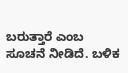ಬರುತ್ತಾರೆ ಎಂಬ ಸೂಚನೆ ನೀಡಿದೆ. ಬಳಿಕ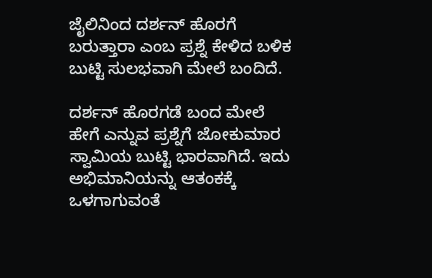ಜೈಲಿನಿಂದ ದರ್ಶನ್ ಹೊರಗೆ ಬರುತ್ತಾರಾ ಎಂಬ ಪ್ರಶ್ನೆ ಕೇಳಿದ ಬಳಿಕ ಬುಟ್ಟಿ ಸುಲಭವಾಗಿ ಮೇಲೆ ಬಂದಿದೆ.

ದರ್ಶನ್‌ ಹೊರಗಡೆ ಬಂದ ಮೇಲೆ ಹೇಗೆ ಎನ್ನುವ ಪ್ರಶ್ನೆಗೆ ಜೋಕುಮಾರ ಸ್ವಾಮಿಯ ಬುಟ್ಟಿ ಭಾರವಾಗಿದೆ. ಇದು ಅಭಿಮಾನಿಯನ್ನು ಆತಂಕಕ್ಕೆ ಒಳಗಾಗುವಂತೆ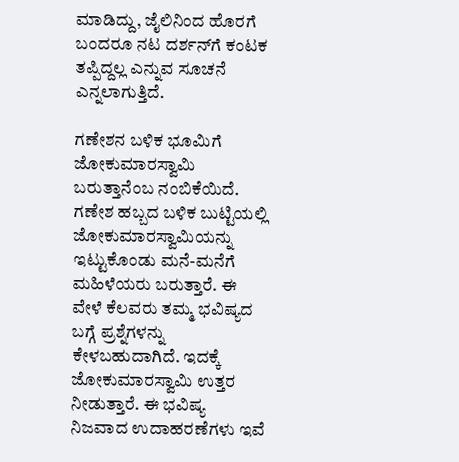ಮಾಡಿದ್ದು, ಜೈಲಿನಿಂದ ಹೊರಗೆ ಬಂದರೂ ನಟ ದರ್ಶನ್‌ಗೆ ಕಂಟಕ ತಪ್ಪಿದ್ದಲ್ಲ ಎನ್ನುವ ಸೂಚನೆ ಎನ್ನಲಾಗುತ್ತಿದೆ.

ಗಣೇಶನ ಬಳಿಕ ಭೂಮಿಗೆ ಜೋಕುಮಾರಸ್ವಾಮಿ ಬರುತ್ತಾನೆಂಬ ನಂಬಿಕೆಯಿದೆ. ಗಣೇಶ ಹಬ್ಬದ ಬಳಿಕ ಬುಟ್ಟಿಯಲ್ಲಿ ಜೋಕುಮಾರಸ್ವಾಮಿಯನ್ನು ಇಟ್ಟುಕೊಂಡು ಮನೆ-ಮನೆಗೆ ಮಹಿಳೆಯರು ಬರುತ್ತಾರೆ. ಈ ವೇಳೆ ಕೆಲವರು ತಮ್ಮ ಭವಿಷ್ಯದ ಬಗ್ಗೆ ಪ್ರಶ್ನೆಗಳನ್ನು ಕೇಳಬಹುದಾಗಿದೆ. ಇದಕ್ಕೆ ಜೋಕುಮಾರಸ್ವಾಮಿ ಉತ್ತರ ನೀಡುತ್ತಾರೆ. ಈ ಭವಿಷ್ಯ ನಿಜವಾದ ಉದಾಹರಣೆಗಳು ಇವೆ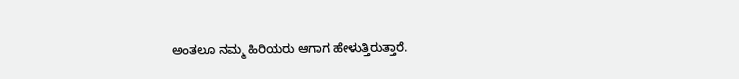ಅಂತಲೂ ನಮ್ಮ ಹಿರಿಯರು ಆಗಾಗ ಹೇಳುತ್ತಿರುತ್ತಾರೆ.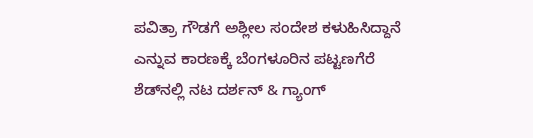ಪವಿತ್ರಾ ಗೌಡಗೆ ಅಶ್ಲೀಲ ಸಂದೇಶ ಕಳುಹಿಸಿದ್ದಾನೆ ಎನ್ನುವ ಕಾರಣಕ್ಕೆ ಬೆಂಗಳೂರಿನ ಪಟ್ಟಣಗೆರೆ ಶೆಡ್‌ನಲ್ಲಿ ನಟ ದರ್ಶನ್‌ & ಗ್ಯಾಂಗ್‌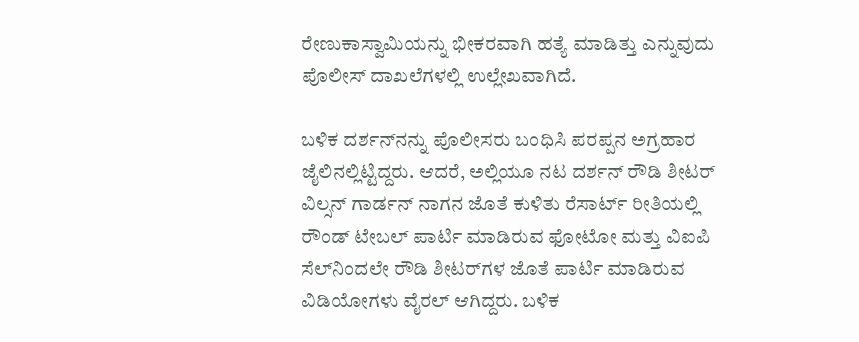ರೇಣುಕಾಸ್ವಾಮಿಯನ್ನು ಭೀಕರವಾಗಿ ಹತ್ಯೆ ಮಾಡಿತ್ತು ಎನ್ನುವುದು ಪೊಲೀಸ್‌ ದಾಖಲೆಗಳಲ್ಲಿ ಉಲ್ಲೇಖವಾಗಿದೆ.

ಬಳಿಕ ದರ್ಶನ್‌ನನ್ನು ಪೊಲೀಸರು ಬಂಧಿಸಿ ಪರಪ್ಪನ ಅಗ್ರಹಾರ ಜೈಲಿನಲ್ಲಿಟ್ಟಿದ್ದರು. ಆದರೆ, ಅಲ್ಲಿಯೂ ನಟ ದರ್ಶನ್‌ ರೌಡಿ ಶೀಟರ್‌ ವಿಲ್ಸನ್‌ ಗಾರ್ಡನ್‌ ನಾಗನ ಜೊತೆ ಕುಳಿತು ರೆಸಾರ್ಟ್‌ ರೀತಿಯಲ್ಲಿ ರೌಂಡ್‌ ಟೇಬಲ್‌ ಪಾರ್ಟಿ ಮಾಡಿರುವ ಫೋಟೋ ಮತ್ತು ವಿಐಪಿ ಸೆಲ್‌ನಿಂದಲೇ ರೌಡಿ ಶೀಟರ್‌ಗಳ ಜೊತೆ ಪಾರ್ಟಿ ಮಾಡಿರುವ ವಿಡಿಯೋಗಳು ವೈರಲ್‌ ಆಗಿದ್ದರು. ಬಳಿಕ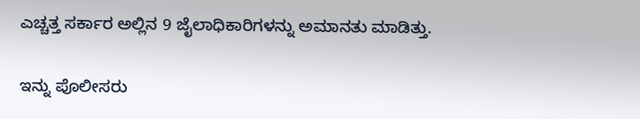ಎಚ್ಚತ್ತ ಸರ್ಕಾರ ಅಲ್ಲಿನ 9 ಜೈಲಾಧಿಕಾರಿಗಳನ್ನು ಅಮಾನತು ಮಾಡಿತ್ತು.

ಇನ್ನು ಪೊಲೀಸರು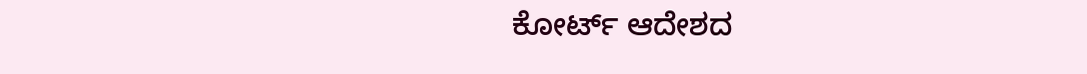ಕೋರ್ಟ್ ಆದೇಶದ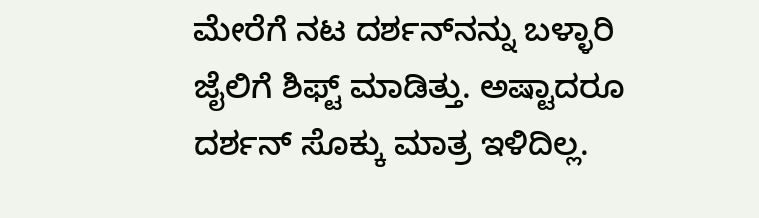ಮೇರೆಗೆ ನಟ ದರ್ಶನ್‌ನನ್ನು ಬಳ್ಳಾರಿ ಜೈಲಿಗೆ ಶಿಫ್ಟ್‌ ಮಾಡಿತ್ತು. ಅಷ್ಟಾದರೂ ದರ್ಶನ್‌ ಸೊಕ್ಕು ಮಾತ್ರ ಇಳಿದಿಲ್ಲ.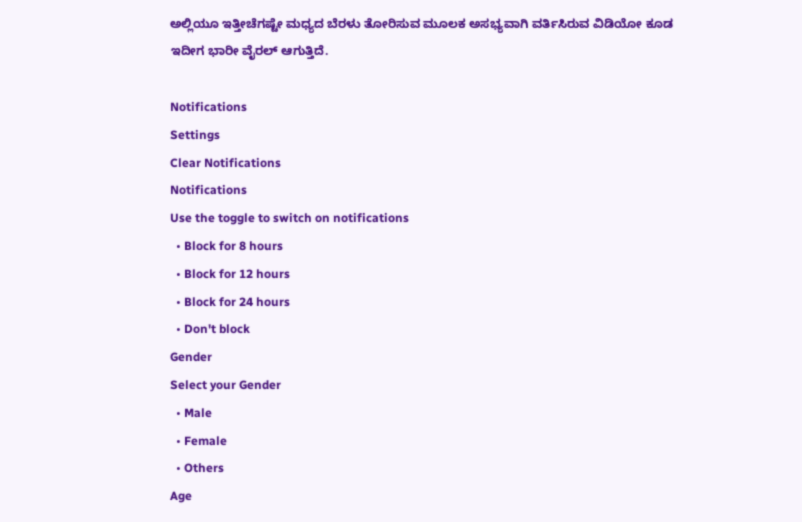ಅಲ್ಲಿಯೂ ಇತ್ತೀಚೆಗಷ್ಟೇ ಮಧ್ಯದ ಬೆರಳು ತೋರಿಸುವ ಮೂಲಕ ಅಸಭ್ಯವಾಗಿ ವರ್ತಿಸಿರುವ ವಿಡಿಯೋ ಕೂಡ ಇದೀಗ ಭಾರೀ ವೈರಲ್‌ ಆಗುತ್ತಿದೆ.

Notifications
Settings
Clear Notifications
Notifications
Use the toggle to switch on notifications
  • Block for 8 hours
  • Block for 12 hours
  • Block for 24 hours
  • Don't block
Gender
Select your Gender
  • Male
  • Female
  • Others
Age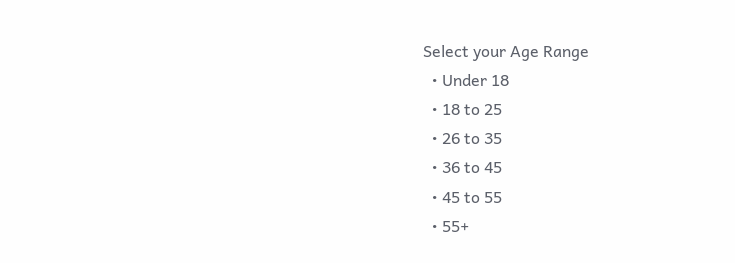Select your Age Range
  • Under 18
  • 18 to 25
  • 26 to 35
  • 36 to 45
  • 45 to 55
  • 55+